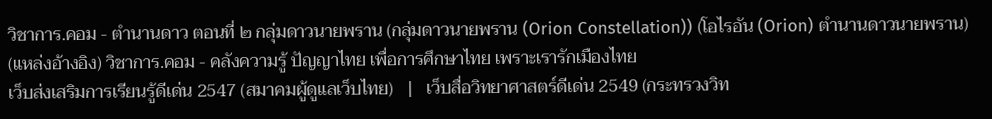วิชาการ.คอม - ตำนานดาว ตอนที่ ๒ กลุ่มดาวนายพราน (กลุ่มดาวนายพราน (Orion Constellation)) (โอไรอัน (Orion) ตำนานดาวนายพราน) (แหล่งอ้างอิง) วิชาการ.คอม - คลังความรู้ ปัญญาไทย เพื่อการศึกษาไทย เพราะเรารักเมืองไทย
เว็บส่งเสริมการเรียนรู้ดีเด่น 2547 (สมาคมผู้ดูแลเว็บไทย)   |   เว็บสื่อวิทยาศาสตร์ดีเด่น 2549 (กระทรวงวิท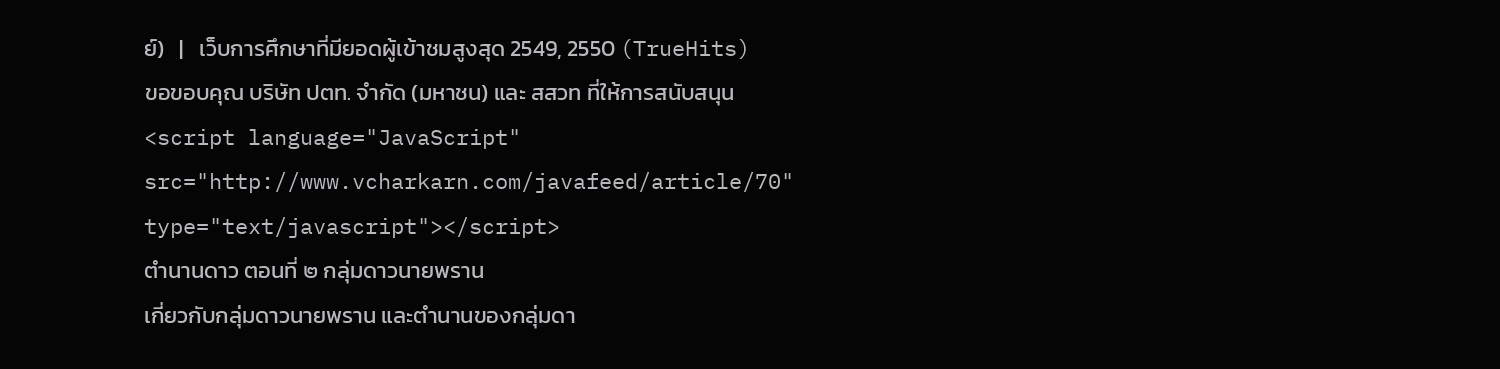ย์)   |   เว็บการศึกษาที่มียอดผู้เข้าชมสูงสุด 2549, 2550 (TrueHits)
ขอขอบคุณ บริษัท ปตท. จำกัด (มหาชน) และ สสวท ที่ให้การสนับสนุน
<script language="JavaScript" src="http://www.vcharkarn.com/javafeed/article/70" type="text/javascript"></script>
ตำนานดาว ตอนที่ ๒ กลุ่มดาวนายพราน
เกี่ยวกับกลุ่มดาวนายพราน และตำนานของกลุ่มดา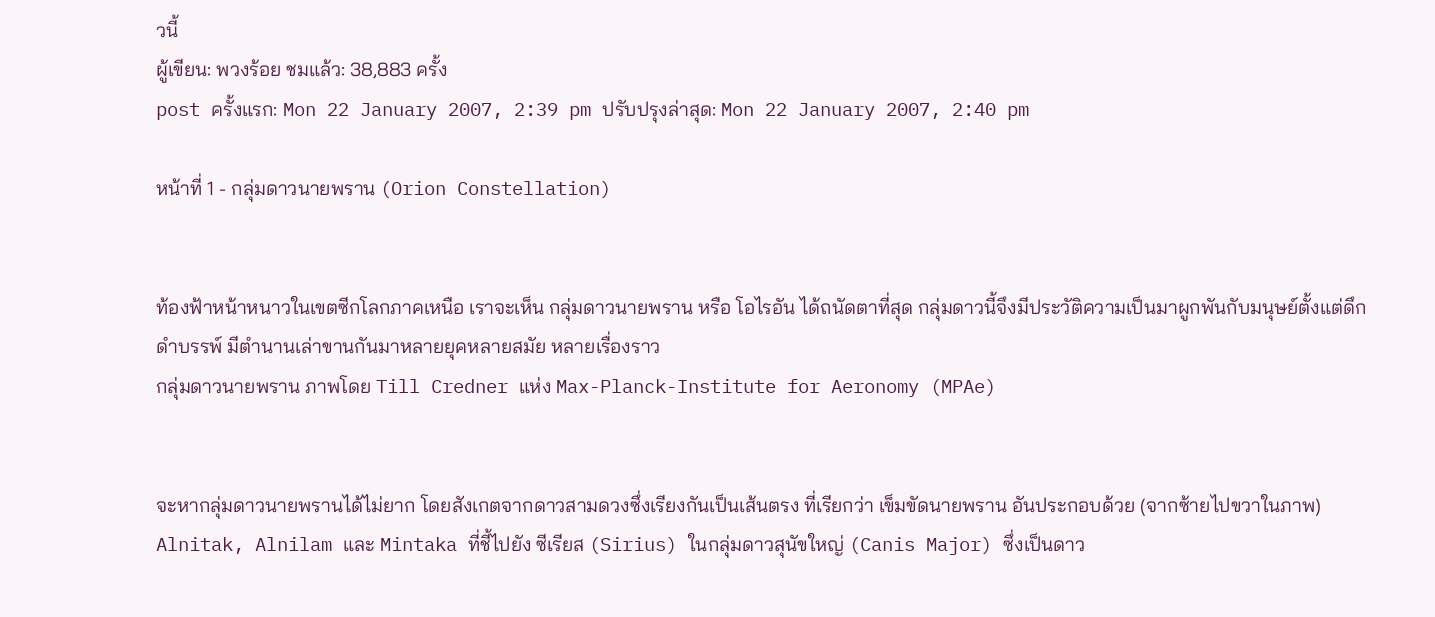วนี้
ผู้เขียน: พวงร้อย ชมแล้ว: 38,883 ครั้ง
post ครั้งแรก: Mon 22 January 2007, 2:39 pm ปรับปรุงล่าสุด: Mon 22 January 2007, 2:40 pm

หน้าที่ 1 - กลุ่มดาวนายพราน (Orion Constellation)


ท้องฟ้าหน้าหนาวในเขตซีกโลกภาคเหนือ เราจะเห็น กลุ่มดาวนายพราน หรือ โอไรอัน ได้ถนัดตาที่สุด กลุ่มดาวนี้จึงมีประวัติความเป็นมาผูกพันกับมนุษย์ตั้งแต่ดึกดำบรรพ์ มีตำนานเล่าขานกันมาหลายยุคหลายสมัย หลายเรื่องราว
กลุ่มดาวนายพราน ภาพโดย Till Credner แห่ง Max-Planck-Institute for Aeronomy (MPAe)


จะหากลุ่มดาวนายพรานได้ไม่ยาก โดยสังเกตจากดาวสามดวงซึ่งเรียงกันเป็นเส้นตรง ที่เรียกว่า เข็มขัดนายพราน อันประกอบด้วย (จากซ้ายไปขวาในภาพ) Alnitak, Alnilam และ Mintaka ที่ชี้ไปยัง ซีเรียส (Sirius) ในกลุ่มดาวสุนัขใหญ่ (Canis Major) ซึ่งเป็นดาว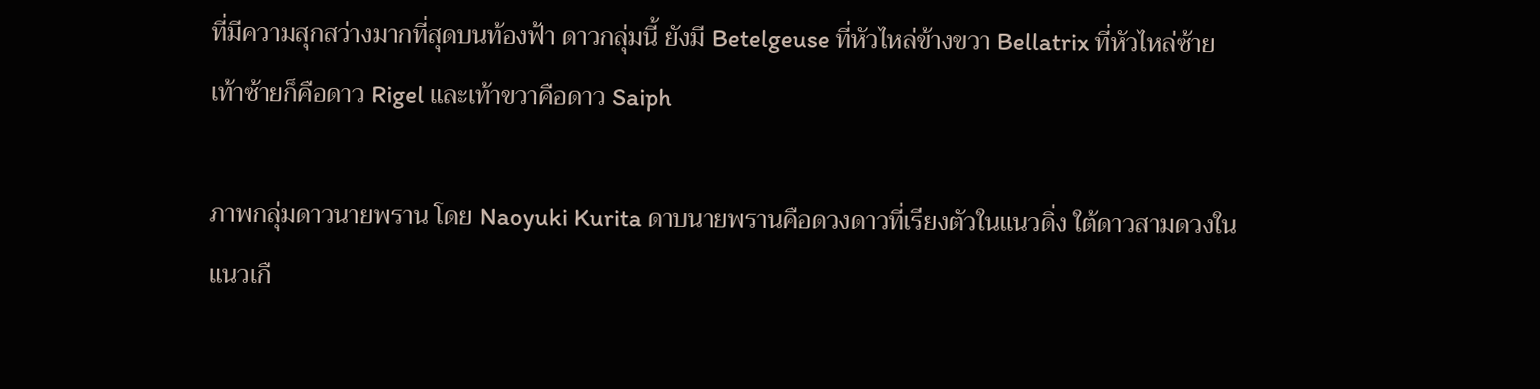ที่มีความสุกสว่างมากที่สุดบนท้องฟ้า ดาวกลุ่มนี้ ยังมี Betelgeuse ที่หัวไหล่ข้างขวา Bellatrix ที่หัวไหล่ซ้าย เท้าซ้ายก็คือดาว Rigel และเท้าขวาคือดาว Saiph

ภาพกลุ่มดาวนายพราน โดย Naoyuki Kurita ดาบนายพรานคือดวงดาวที่เรียงตัวในแนวดิ่ง ใต้ดาวสามดวงในแนวเกื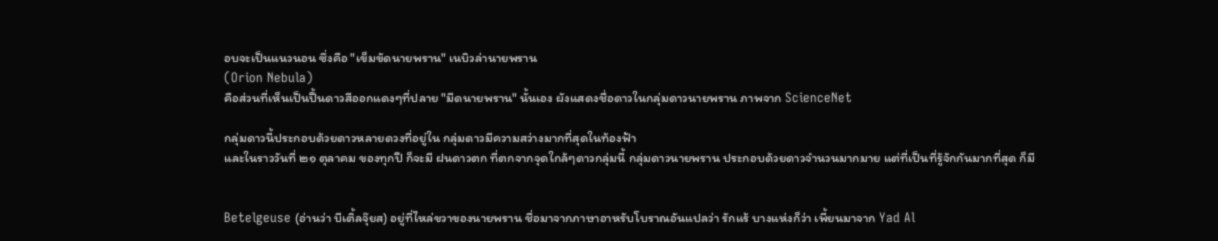อบจะเป็นแนวนอน ซึ่งคือ "เข็มขัดนายพราน" เนบิวล่านายพราน
(Orion Nebula)
คือส่วนที่เห็นเป็นปื้นดาวสีออกแดงๆที่ปลาย "มีดนายพราน" นั้นเอง ผังแสดงชื่อดาวในกลุ่มดาวนายพราน ภาพจาก ScienceNet

กลุ่มดาวนี้ประกอบด้วยดาวหลายดวงที่อยู่ใน กลุ่มดาวมีความสว่างมากที่สุดในท้องฟ้า
และในราววันที่ ๒๑ ตุลาคม ของทุกปี ก็จะมี ฝนดาวตก ที่ตกจากจุดใกล้ๆดาวกลุ่มนี้ กลุ่มดาวนายพราน ประกอบด้วยดาวจำนวนมากมาย แต่ที่เป็นที่รู้จักกันมากที่สุด ก็มี


Betelgeuse (อ่านว่า บีเติ้ลจุ๊ยส) อยู่ที่ไหล่ขวาของนายพราน ชื่อมาจากภาษาอาหรับโบราณอันแปลว่า รักแร้ บางแห่งก็ว่า เพี้ยนมาจาก Yad Al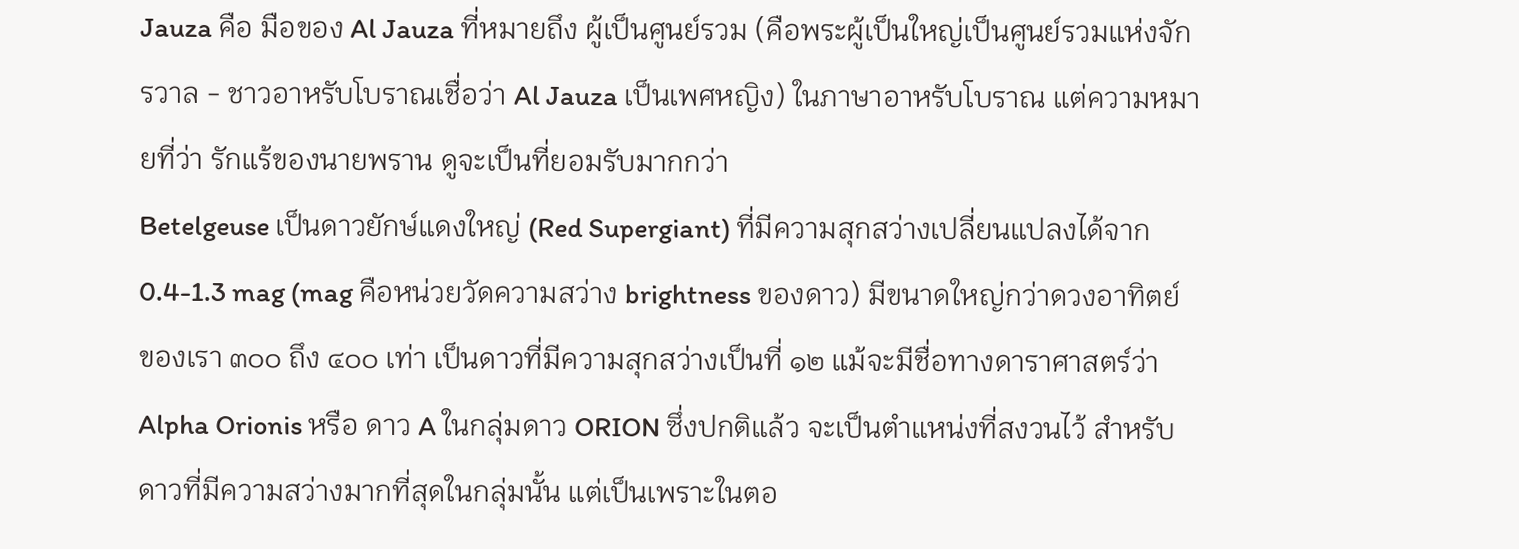Jauza คือ มือของ Al Jauza ที่หมายถึง ผู้เป็นศูนย์รวม (คือพระผู้เป็นใหญ่เป็นศูนย์รวมแห่งจักรวาล - ชาวอาหรับโบราณเชื่อว่า Al Jauza เป็นเพศหญิง) ในภาษาอาหรับโบราณ แต่ความหมายที่ว่า รักแร้ของนายพราน ดูจะเป็นที่ยอมรับมากกว่า
Betelgeuse เป็นดาวยักษ์แดงใหญ่ (Red Supergiant) ที่มีความสุกสว่างเปลี่ยนแปลงได้จาก 0.4-1.3 mag (mag คือหน่วยวัดความสว่าง brightness ของดาว) มีขนาดใหญ่กว่าดวงอาทิตย์ของเรา ๓๐๐ ถึง ๔๐๐ เท่า เป็นดาวที่มีความสุกสว่างเป็นที่ ๑๒ แม้จะมีชื่อทางดาราศาสตร์ว่า Alpha Orionis หรือ ดาว A ในกลุ่มดาว ORION ซึ่งปกติแล้ว จะเป็นตำแหน่งที่สงวนไว้ สำหรับดาวที่มีความสว่างมากที่สุดในกลุ่มนั้น แต่เป็นเพราะในตอ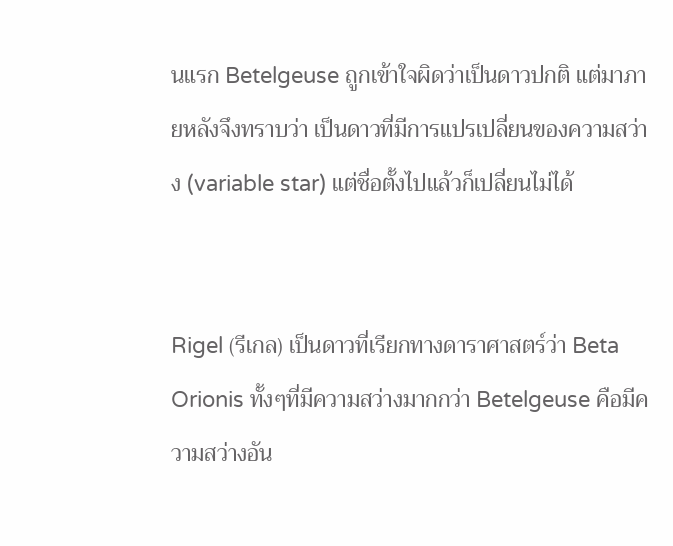นแรก Betelgeuse ถูกเข้าใจผิดว่าเป็นดาวปกติ แต่มาภายหลังจึงทราบว่า เป็นดาวที่มีการแปรเปลี่ยนของความสว่าง (variable star) แต่ชื่อตั้งไปแล้วก็เปลี่ยนไม่ได้


Rigel (รีเกล) เป็นดาวที่เรียกทางดาราศาสตร์ว่า Beta Orionis ทั้งๆที่มีความสว่างมากกว่า Betelgeuse คือมีความสว่างอัน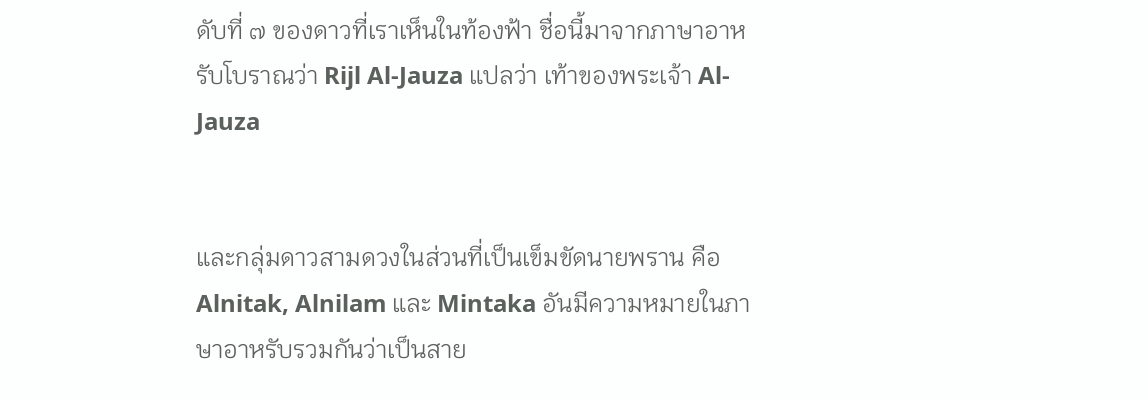ดับที่ ๗ ของดาวที่เราเห็นในท้องฟ้า ชื่อนี้มาจากภาษาอาหรับโบราณว่า Rijl Al-Jauza แปลว่า เท้าของพระเจ้า Al-Jauza


และกลุ่มดาวสามดวงในส่วนที่เป็นเข็มขัดนายพราน คือ Alnitak, Alnilam และ Mintaka อันมีความหมายในภาษาอาหรับรวมกันว่าเป็นสาย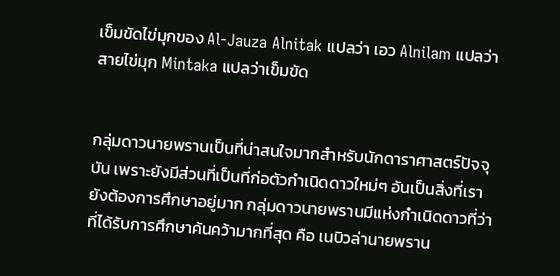เข็มขัดไข่มุกของ Al-Jauza Alnitak แปลว่า เอว Alnilam แปลว่าสายไข่มุก Mintaka แปลว่าเข็มขัด


กลุ่มดาวนายพรานเป็นที่น่าสนใจมากสำหรับนักดาราศาสตร์ปัจจุบัน เพราะยังมีส่วนที่เป็นที่ก่อตัวกำเนิดดาวใหม่ๆ อันเป็นสิ่งที่เรายังต้องการศึกษาอยู่มาก กลุ่มดาวนายพรานมีแห่งกำเนิดดาวที่ว่า ที่ได้รับการศึกษาค้นคว้ามากที่สุด คือ เนบิวล่านายพราน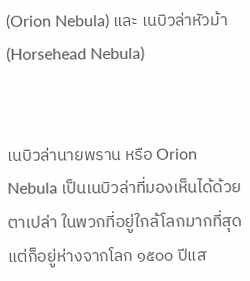(Orion Nebula) และ เนบิวล่าหัวม้า (Horsehead Nebula)


เนบิวล่านายพราน หรือ Orion Nebula เป็นเนบิวล่าที่มองเห็นได้ด้วยตาเปล่า ในพวกที่อยู่ใกล้โลกมากที่สุด แต่ก็อยู่ห่างจากโลก ๑๕๐๐ ปีแส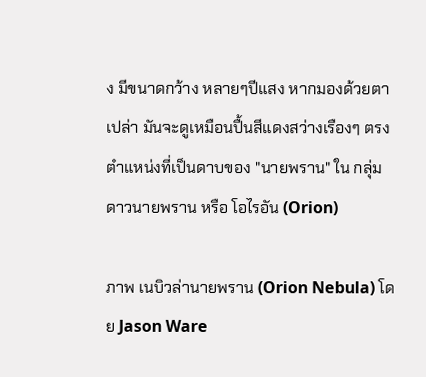ง มีขนาดกว้าง หลายๆปีแสง หากมองด้วยตาเปล่า มันจะดูเหมือนปื้นสีแดงสว่างเรืองๆ ตรงตำแหน่งที่เป็นดาบของ "นายพราน" ใน กลุ่มดาวนายพราน หรือ โอไรอัน (Orion)

ภาพ เนบิวล่านายพราน (Orion Nebula) โดย Jason Ware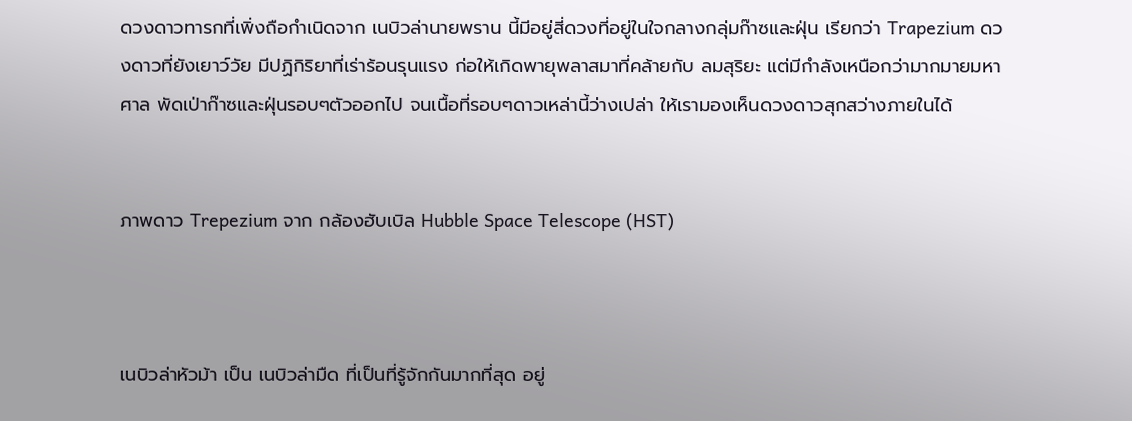ดวงดาวทารกที่เพิ่งถือกำเนิดจาก เนบิวล่านายพราน นี้มีอยู่สี่ดวงที่อยู่ในใจกลางกลุ่มก๊าซและฝุ่น เรียกว่า Trapezium ดวงดาวที่ยังเยาว์วัย มีปฏิกิริยาที่เร่าร้อนรุนแรง ก่อให้เกิดพายุพลาสมาที่คล้ายกับ ลมสุริยะ แต่มีกำลังเหนือกว่ามากมายมหาศาล พัดเป่าก๊าซและฝุ่นรอบๆตัวออกไป จนเนื้อที่รอบๆดาวเหล่านี้ว่างเปล่า ให้เรามองเห็นดวงดาวสุกสว่างภายในได้


ภาพดาว Trepezium จาก กล้องฮับเบิล Hubble Space Telescope (HST)



เนบิวล่าหัวม้า เป็น เนบิวล่ามืด ที่เป็นที่รู้จักกันมากที่สุด อยู่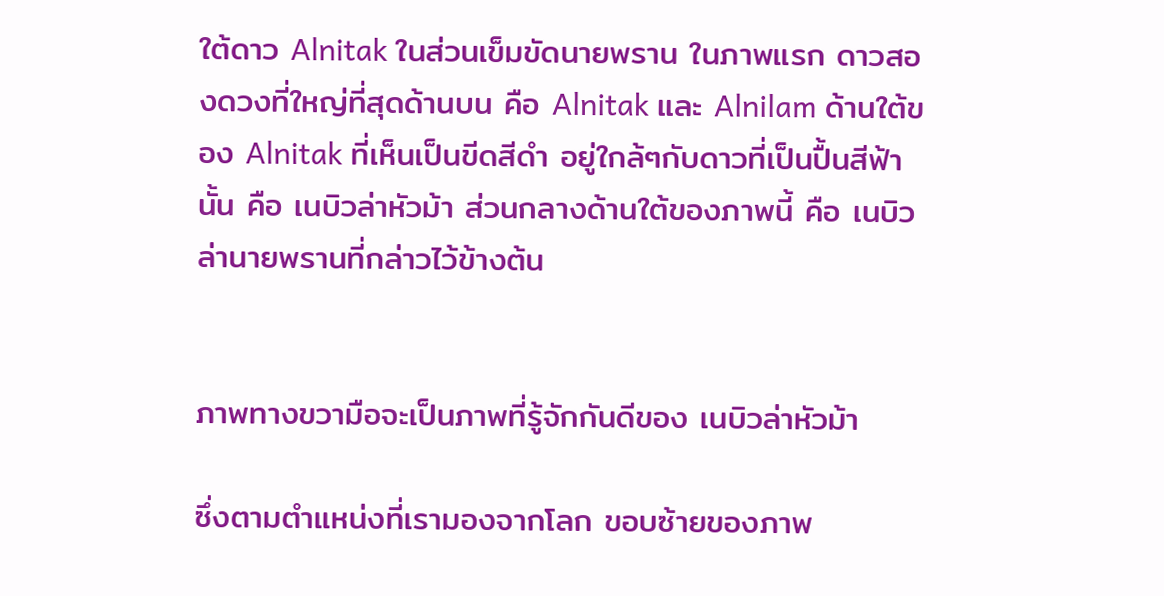ใต้ดาว Alnitak ในส่วนเข็มขัดนายพราน ในภาพแรก ดาวสองดวงที่ใหญ่ที่สุดด้านบน คือ Alnitak และ Alnilam ด้านใต้ของ Alnitak ที่เห็นเป็นขีดสีดำ อยู่ใกล้ๆกับดาวที่เป็นปื้นสีฟ้านั้น คือ เนบิวล่าหัวม้า ส่วนกลางด้านใต้ของภาพนี้ คือ เนบิวล่านายพรานที่กล่าวไว้ข้างต้น


ภาพทางขวามือจะเป็นภาพที่รู้จักกันดีของ เนบิวล่าหัวม้า

ซึ่งตามตำแหน่งที่เรามองจากโลก ขอบซ้ายของภาพ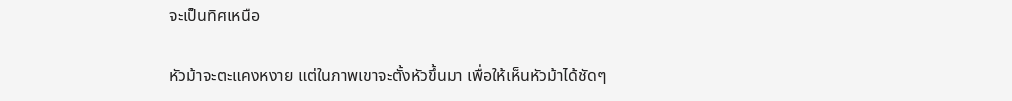จะเป็นทิศเหนือ

หัวม้าจะตะแคงหงาย แต่ในภาพเขาจะตั้งหัวขึ้นมา เพื่อให้เห็นหัวม้าได้ชัดๆ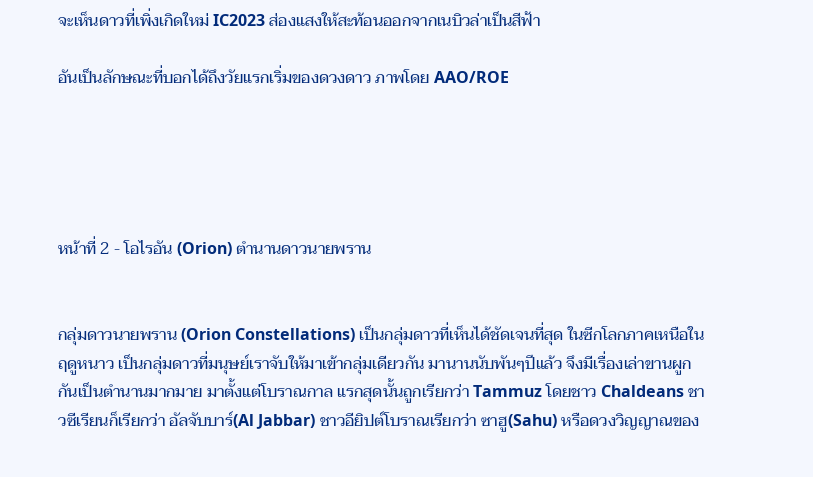จะเห็นดาวที่เพิ่งเกิดใหม่ IC2023 ส่องแสงให้สะท้อนออกจากเนบิวล่าเป็นสีฟ้า

อันเป็นลักษณะที่บอกได้ถึงวัยแรกเริ่มของดวงดาว ภาพโดย AAO/ROE





หน้าที่ 2 - โอไรอัน (Orion) ตำนานดาวนายพราน


กลุ่มดาวนายพราน (Orion Constellations) เป็นกลุ่มดาวที่เห็นได้ชัดเจนที่สุด ในซีกโลกภาคเหนือในฤดูหนาว เป็นกลุ่มดาวที่มนุษย์เราจับให้มาเข้ากลุ่มเดียวกัน มานานนับพันๆปีแล้ว จึงมีเรื่องเล่าขานผูกกันเป็นตำนานมากมาย มาตั้งแต่โบราณกาล แรกสุดนั้นถูกเรียกว่า Tammuz โดยชาว Chaldeans ชาวซีเรียนก็เรียกว่า อัลจับบาร์(Al Jabbar) ชาวอียิปต์โบราณเรียกว่า ซาฮู(Sahu) หรือดวงวิญญาณของ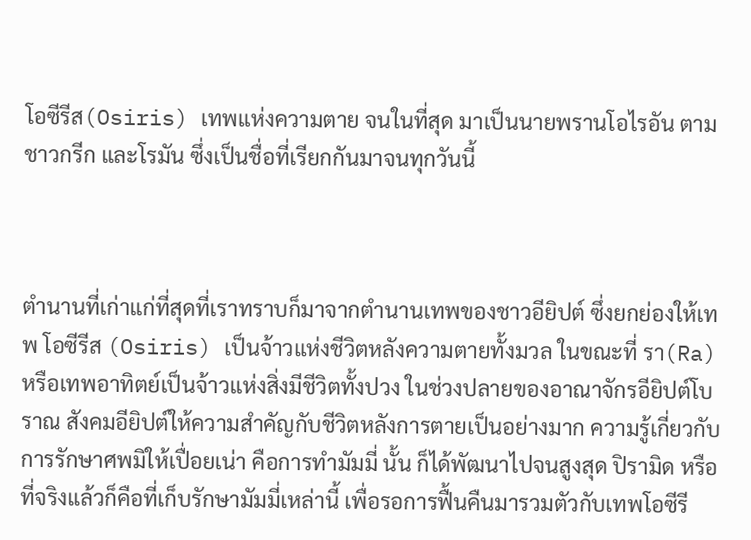โอซีรีส(Osiris) เทพแห่งความตาย จนในที่สุด มาเป็นนายพรานโอไรอัน ตามชาวกรีก และโรมัน ซึ่งเป็นชื่อที่เรียกกันมาจนทุกวันนี้



ตำนานที่เก่าแก่ที่สุดที่เราทราบก็มาจากตำนานเทพของชาวอียิปต์ ซึ่งยกย่องให้เทพ โอซีรีส (Osiris) เป็นจ้าวแห่งชีวิตหลังความตายทั้งมวล ในขณะที่ รา(Ra) หรือเทพอาทิตย์เป็นจ้าวแห่งสิ่งมีชีวิตทั้งปวง ในช่วงปลายของอาณาจักรอียิปต์โบราณ สังคมอียิปต์ให้ความสำคัญกับชีวิตหลังการตายเป็นอย่างมาก ความรู้เกี่ยวกับการรักษาศพมิให้เปื่อยเน่า คือการทำมัมมี่ นั้น ก็ได้พัฒนาไปจนสูงสุด ปิรามิด หรือที่จริงแล้วก็คือที่เก็บรักษามัมมี่เหล่านี้ เพื่อรอการฟื้นคืนมารวมตัวกับเทพโอซีรี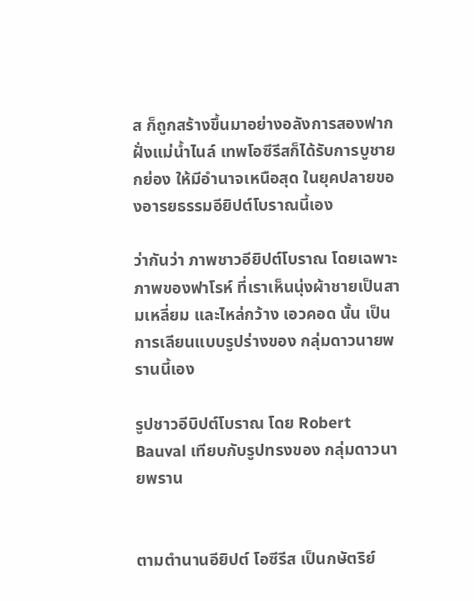ส ก็ถูกสร้างขึ้นมาอย่างอลังการสองฟากฝั่งแม่น้ำไนล์ เทพโอซีรีสก็ได้รับการบูชายกย่อง ให้มีอำนาจเหนือสุด ในยุคปลายของอารยธรรมอียิปต์โบราณนี้เอง

ว่ากันว่า ภาพชาวอียิปต์โบราณ โดยเฉพาะภาพของฟาโรห์ ที่เราเห็นนุ่งผ้าชายเป็นสามเหลี่ยม และไหล่กว้าง เอวคอด นั้น เป็นการเลียนแบบรูปร่างของ กลุ่มดาวนายพรานนี้เอง

รูปชาวอีบิปต์โบราณ โดย Robert Bauval เทียบกับรูปทรงของ กลุ่มดาวนายพราน


ตามตำนานอียิปต์ โอซีรีส เป็นกษัตริย์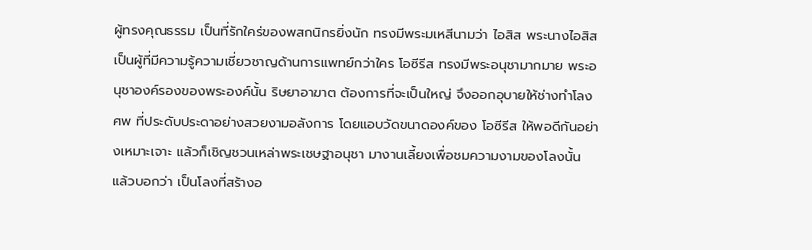ผู้ทรงคุณธรรม เป็นที่รักใคร่ของพสกนิกรยิ่งนัก ทรงมีพระมเหสีนามว่า ไอสิส พระนางไอสิส เป็นผู้ที่มีความรู้ความเชี่ยวชาญด้านการแพทย์กว่าใคร โอซีรีส ทรงมีพระอนุชามากมาย พระอนุชาองค์รองของพระองค์นั้น ริษยาอาฆาต ต้องการที่จะเป็นใหญ่ จึงออกอุบายให้ช่างทำโลงศพ ที่ประดับประดาอย่างสวยงามอลังการ โดยแอบวัดขนาดองค์ของ โอซีรีส ให้พอดีกันอย่างเหมาะเจาะ แล้วก็เชิญชวนเหล่าพระเชษฐาอนุชา มางานเลี้ยงเพื่อชมความงามของโลงนั้น แล้วบอกว่า เป็นโลงที่สร้างอ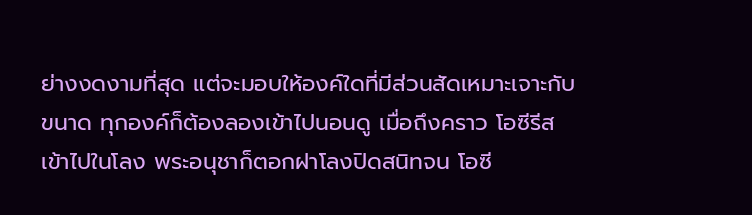ย่างงดงามที่สุด แต่จะมอบให้องค์ใดที่มีส่วนสัดเหมาะเจาะกับขนาด ทุกองค์ก็ต้องลองเข้าไปนอนดู เมื่อถึงคราว โอซีรีส เข้าไปในโลง พระอนุชาก็ตอกฝาโลงปิดสนิทจน โอซี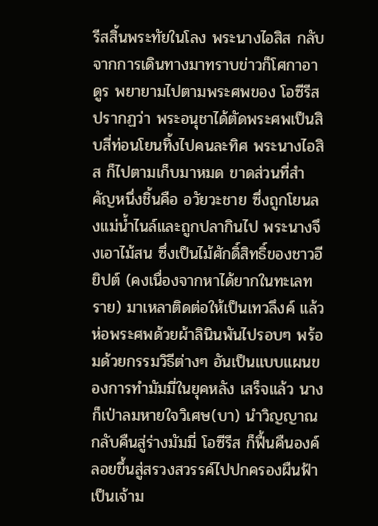รีสสิ้นพระทัยในโลง พระนางไอสิส กลับจากการเดินทางมาทราบข่าวก็โศกาอาดูร พยายามไปตามพระศพของ โอซีรีส ปรากฏว่า พระอนุชาได้ตัดพระศพเป็นสิบสี่ท่อนโยนทิ้งไปคนละทิศ พระนางไอสิส ก็ไปตามเก็บมาหมด ขาดส่วนที่สำคัญหนึ่งชิ้นคือ อวัยวะชาย ซึ่งถูกโยนลงแม่น้ำไนล์และถูกปลากินไป พระนางจึงเอาไม้สน ซึ่งเป็นไม้ศักดิ์สิทธิ์ของชาวอียิปต์ (คงเนื่องจากหาได้ยากในทะเลทราย) มาเหลาติดต่อให้เป็นเทวลึงค์ แล้วห่อพระศพด้วยผ้าลินินพันไปรอบๆ พร้อมด้วยกรรมวิธีต่างๆ อันเป็นแบบแผนของการทำมัมมี่ในยุคหลัง เสร็จแล้ว นางก็เป่าลมหายใจวิเศษ(บา) นำวิญญาณกลับคืนสู่ร่างมัมมี่ โอซีรีส ก็ฟื้นคืนองค์ ลอยขึ้นสู่สรวงสวรรค์ไปปกครองผืนฟ้า เป็นเจ้าม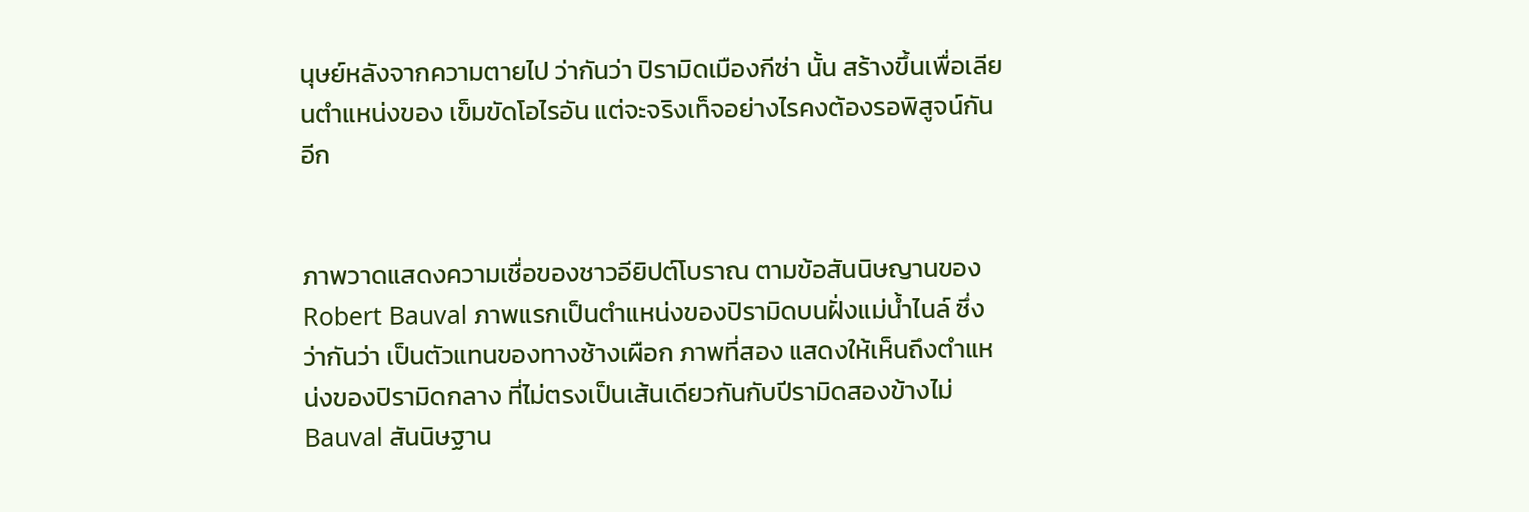นุษย์หลังจากความตายไป ว่ากันว่า ปิรามิดเมืองกีซ่า นั้น สร้างขึ้นเพื่อเลียนตำแหน่งของ เข็มขัดโอไรอัน แต่จะจริงเท็จอย่างไรคงต้องรอพิสูจน์กันอีก


ภาพวาดแสดงความเชื่อของชาวอียิปต์โบราณ ตามข้อสันนิษญานของ Robert Bauval ภาพแรกเป็นตำแหน่งของปิรามิดบนฝั่งแม่น้ำไนล์ ซึ่งว่ากันว่า เป็นตัวแทนของทางช้างเผือก ภาพที่สอง แสดงให้เห็นถึงตำแหน่งของปิรามิดกลาง ที่ไม่ตรงเป็นเส้นเดียวกันกับปีรามิดสองข้างไม่ Bauval สันนิษฐาน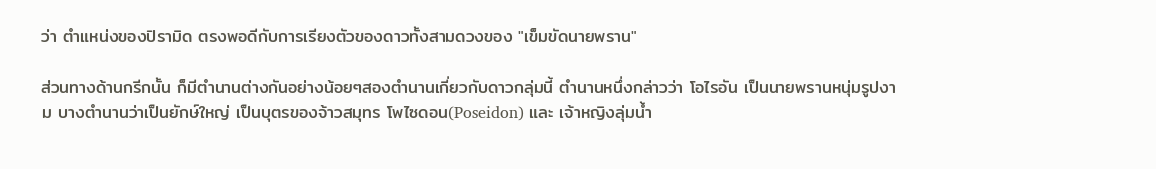ว่า ตำแหน่งของปิรามิด ตรงพอดีกับการเรียงตัวของดาวทั้งสามดวงของ "เข็มขัดนายพราน"

ส่วนทางด้านกรีกนั้น ก็มีตำนานต่างกันอย่างน้อยๆสองตำนานเกี่ยวกับดาวกลุ่มนี้ ตำนานหนึ่งกล่าวว่า โอไรอัน เป็นนายพรานหนุ่มรูปงาม บางตำนานว่าเป็นยักษ์ใหญ่ เป็นบุตรของจ้าวสมุทร โพไซดอน(Poseidon) และ เจ้าหญิงลุ่มน้ำ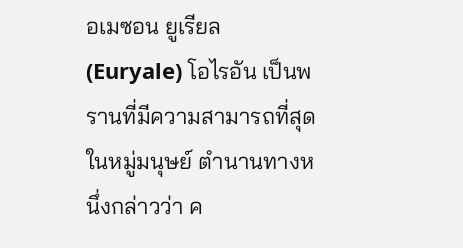อเมซอน ยูเรียล (Euryale) โอไรอัน เป็นพรานที่มีความสามารถที่สุดในหมู่มนุษย์ ตำนานทางหนึ่งกล่าวว่า ค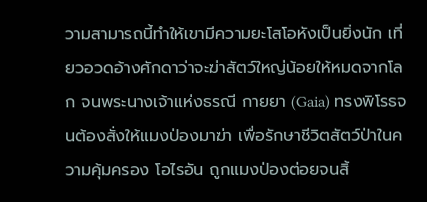วามสามารถนี้ทำให้เขามีความยะโสโอหังเป็นยิ่งนัก เที่ยวอวดอ้างศักดาว่าจะฆ่าสัตว์ใหญ่น้อยให้หมดจากโลก จนพระนางเจ้าแห่งธรณี กายยา (Gaia) ทรงพิโรธจนต้องสั่งให้แมงป่องมาฆ่า เพื่อรักษาชีวิตสัตว์ป่าในความคุ้มครอง โอไรอัน ถูกแมงป่องต่อยจนสิ้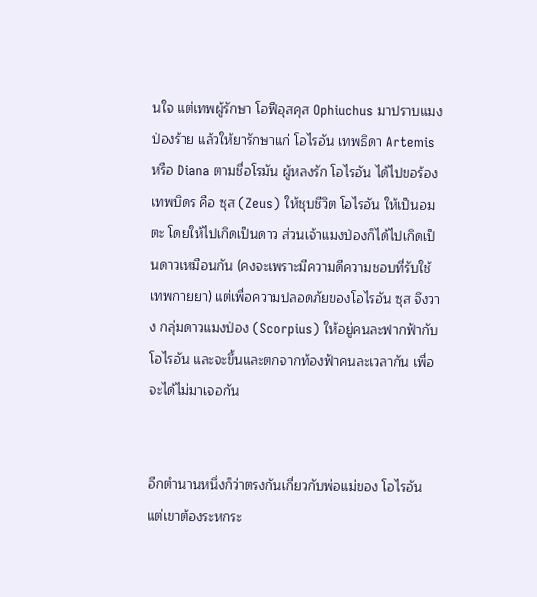นใจ แต่เทพผู้รักษา โอฟีอุสคุส Ophiuchus มาปราบแมงป่องร้าย แล้วให้ยารักษาแก่ โอไรอัน เทพธิดา Artemis หรือ Diana ตามชื่อโรมัน ผู้หลงรัก โอไรอัน ได้ไปขอร้องเทพบิดร คือ ซุส (Zeus) ให้ชุบชีวิต โอไรอัน ให้เป็นอมตะ โดยให้ไปเกิดเป็นดาว ส่วนเจ้าแมงป่องก็ได้ไปเกิดเป็นดาวเหมือนกัน (คงจะเพราะมีความดีความชอบที่รับใช้เทพกายยา) แต่เพื่อความปลอดภัยของโอไรอัน ซุส จึงวาง กลุ่มดาวแมงป่อง (Scorpius) ให้อยู่คนละฟากฟ้ากับโอไรอัน และจะขึ้นและตกจากท้องฟ้าคนละเวลากัน เพื่อจะได้ไม่มาเจอกัน


อีกตำนานหนึ่งก็ว่าตรงกันเกี่ยวกับพ่อแม่ของ โอไรอัน แต่เขาต้องระหกระ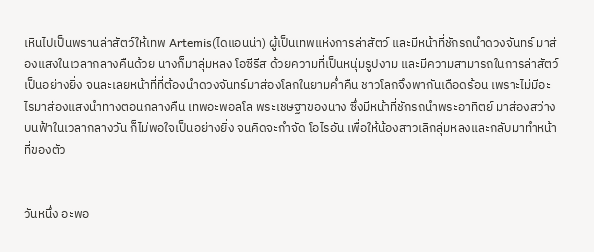เหินไปเป็นพรานล่าสัตว์ให้เทพ Artemis(ไดแอนน่า) ผู้เป็นเทพแห่งการล่าสัตว์ และมีหน้าที่ชักรถนำดวงจันทร์ มาส่องแสงในเวลากลางคืนด้วย นางก็มาลุ่มหลง โอซีรีส ด้วยความที่เป็นหนุ่มรูปงาม และมีความสามารถในการล่าสัตว์เป็นอย่างยิ่ง จนละเลยหน้าที่ที่ต้องนำดวงจันทร์มาส่องโลกในยามค่ำคืน ชาวโลกจึงพากันเดือดร้อน เพราะไม่มีอะไรมาส่องแสงนำทางตอนกลางคืน เทพอะพอลโล พระเชษฐาของนาง ซึ่งมีหน้าที่ชักรถนำพระอาทิตย์ มาส่องสว่างบนฟ้าในเวลากลางวัน ก็ไม่พอใจเป็นอย่างยิ่ง จนคิดจะกำจัด โอไรอัน เพื่อให้น้องสาวเลิกลุ่มหลงและกลับมาทำหน้าที่ของตัว


วันหนึ่ง อะพอ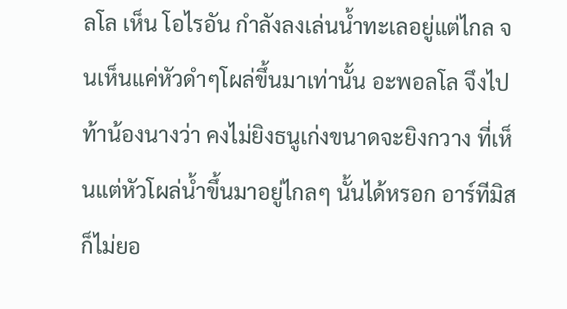ลโล เห็น โอไรอัน กำลังลงเล่นน้ำทะเลอยู่แต่ไกล จนเห็นแค่หัวดำๆโผล่ขึ้นมาเท่านั้น อะพอลโล จึงไปท้าน้องนางว่า คงไม่ยิงธนูเก่งขนาดจะยิงกวาง ที่เห็นแต่หัวโผล่น้ำขึ้นมาอยู่ไกลๆ นั้นได้หรอก อาร์ทีมิส ก็ไม่ยอ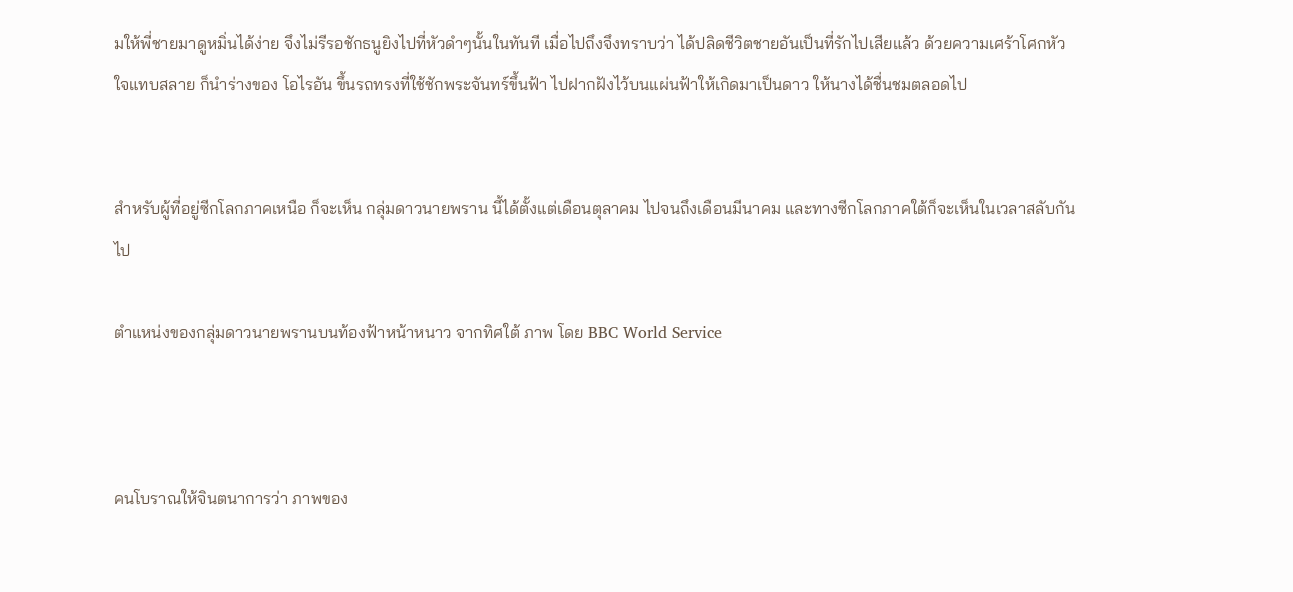มให้พี่ชายมาดูหมิ่นได้ง่าย จึงไม่รีรอชักธนูยิงไปที่หัวดำๆนั้นในทันที เมื่อไปถึงจึงทราบว่า ได้ปลิดชีวิตชายอันเป็นที่รักไปเสียแล้ว ด้วยความเศร้าโศกหัวใจแทบสลาย ก็นำร่างของ โอไรอัน ขึ้นรถทรงที่ใช้ชักพระจันทร์ขึ้นฟ้า ไปฝากฝังไว้บนแผ่นฟ้าให้เกิดมาเป็นดาว ให้นางได้ชื่นชมตลอดไป


สำหรับผู้ที่อยู่ซีกโลกภาคเหนือ ก็จะเห็น กลุ่มดาวนายพราน นี้ได้ตั้งแต่เดือนตุลาคม ไปจนถึงเดือนมีนาคม และทางซีกโลกภาคใต้ก็จะเห็นในเวลาสลับกันไป

ตำแหน่งของกลุ่มดาวนายพรานบนท้องฟ้าหน้าหนาว จากทิศใต้ ภาพ โดย BBC World Service



คนโบราณให้จินตนาการว่า ภาพของ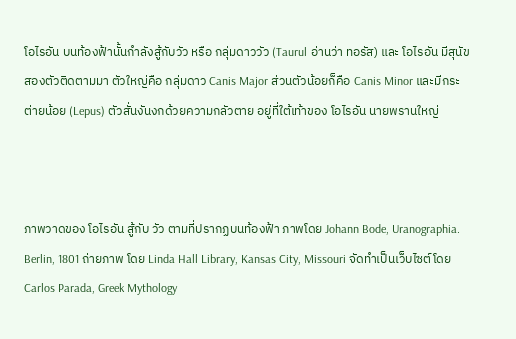โอไรอัน บนท้องฟ้านั้นกำลังสู้กับวัว หรือ กลุ่มดาววัว (Taurul อ่านว่า ทอรัส) และ โอไรอัน มีสุนัขสองตัวติดตามมา ตัวใหญ่คือ กลุ่มดาว Canis Major ส่วนตัวน้อยก็คือ Canis Minor และมีกระต่ายน้อย (Lepus) ตัวสั่นงันงกด้วยความกลัวตาย อยู่ที่ใต้เท้าของ โอไรอัน นายพรานใหญ่



ภาพวาดของ โอไรอัน สู้กับ วัว ตามที่ปรากฏบนท้องฟ้า ภาพโดย Johann Bode, Uranographia. Berlin, 1801 ถ่ายภาพ โดย Linda Hall Library, Kansas City, Missouri จัดทำเป็นเว็บไซต์โดย Carlos Parada, Greek Mythology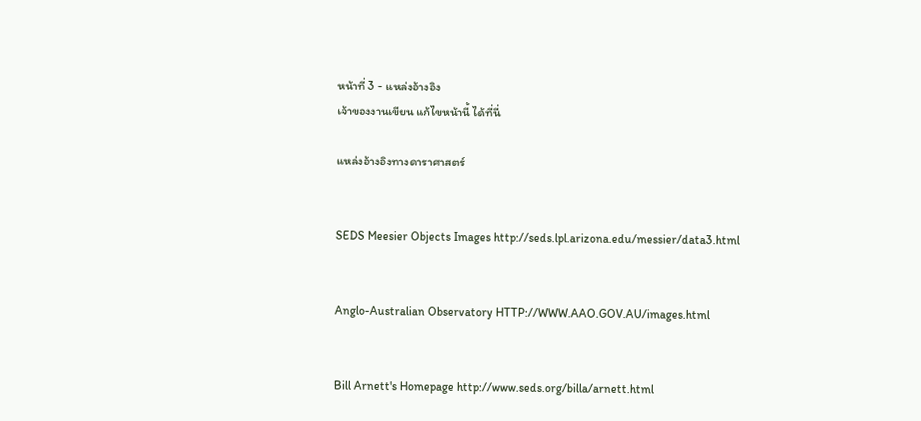หน้าที่ 3 - แหล่งอ้างอิง
เจ้าของงานเขียน แก้ไขหน้านี้ ได้ที่นี่

แหล่งอ้างอิงทางดาราศาสตร์


SEDS Meesier Objects Images http://seds.lpl.arizona.edu/messier/data3.html


Anglo-Australian Observatory HTTP://WWW.AAO.GOV.AU/images.html


Bill Arnett's Homepage http://www.seds.org/billa/arnett.html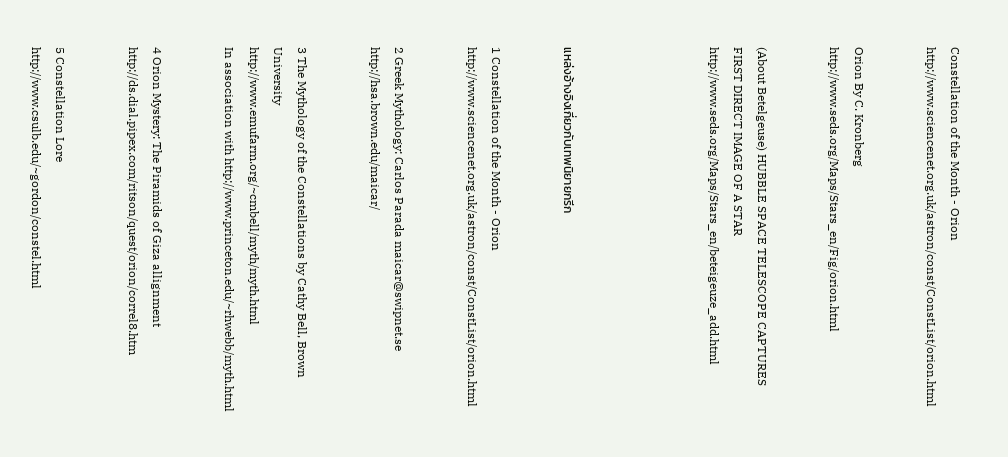Constellation of the Month - Orion http://www.sciencenet.org.uk/astron/const/ConstList/orion.html


Orion By C. Kronberg http://www.seds.org/Maps/Stars_en/Fig/orion.html


(About Betelgeuse) HUBBLE SPACE TELESCOPE CAPTURES FIRST DIRECT IMAGE OF A STAR http://www.seds.org/Maps/Stars_en/beteigeuze_add.html





แหล่งอ้างอิงเกี่ยวกับเทพนิยายกรีก


1 Constellation of the Month - Orion
http://www.sciencenet.org.uk/astron/const/ConstList/orion.html


2 Greek Mythology: Carlos Parada maicar@swipnet.se
http://hsa.brown.edu/maicar/


3 The Mythology of the Constellations by Cathy Bell, Brown University
http://www.emufarm.org/~cmbell/myth/myth.html
In association with http://www.princeton.edu/~rhwebb/myth.html


4 Orion Mystery: The Piramids of Giza allignment
http://ds.dial.pipex.com/ritson/quest/orion/correl8.htm


5 Constellation Lore
http://www.csulb.edu/~gordon/constel.html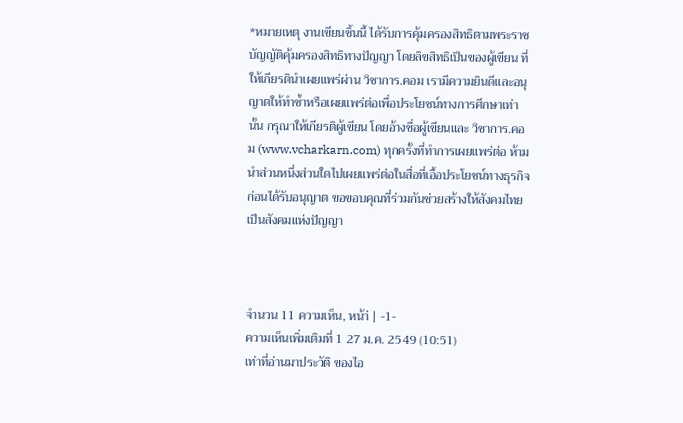*หมายเหตุ งานเขียนชิ้นนี้ ได้รับการคุ้มครองสิทธิตามพระราชบัญญัติคุ้มครองสิทธิทางปัญญา โดยลิขสิทธิเป็นของผู้เขียน ที่ให้เกียรตินำเผยแพร่ผ่าน วิชาการ.คอม เรามีความยินดีและอนุญาตให้ทำซ้ำหรือเผยแพร่ต่อเพื่อประโยชน์ทางการศึกษาเท่านั้น กรุณาให้เกียรติผู้เขียน โดยอ้างชื่อผู้เขียนและ วิชาการ.คอม (www.vcharkarn.com) ทุกครั้งที่ทำการเผยแพร่ต่อ ห้ามนำส่วนหนึ่งส่วนใดไปเผยแพร่ต่อในสื่อที่เอื้อประโยชน์ทางธุรกิจก่อนได้รับอนุญาต ขอขอบคุณที่ร่วมกันช่วยสร้างให้สังคมไทยเป็นสังคมแห่งปัญญา



จำนวน 11 ความเห็น, หน้า่ | -1-
ความเห็นเพิ่มเติมที่ 1 27 ม.ค. 2549 (10:51)
เท่าที่อ่านมาประวัติ ของไอ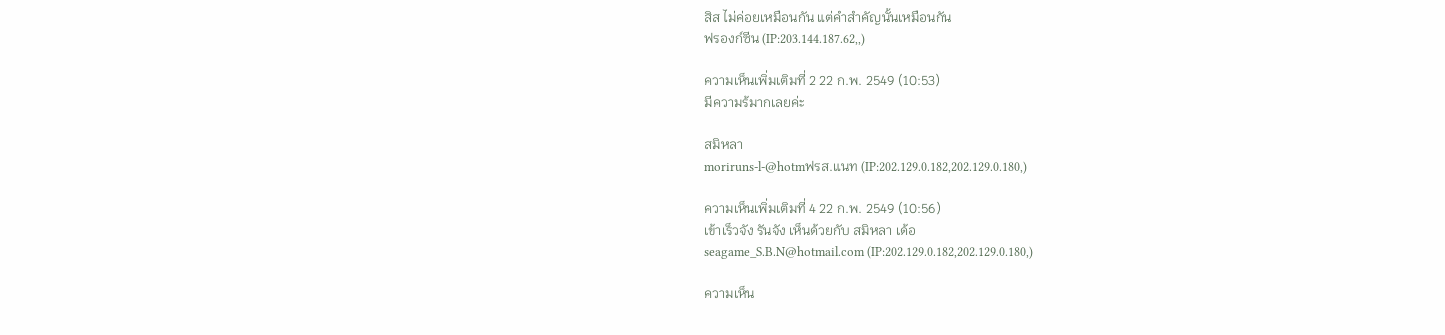สิส ไม่ค่อยเหมือนกัน แต่คำสำคัญนั้นเหมือนกัน
ฟรองก์ซีน (IP:203.144.187.62,,)

ความเห็นเพิ่มเติมที่ 2 22 ก.พ. 2549 (10:53)
มีความร้มากเลยค่ะ

สมิหลา
moriruns-l-@hotmฟรส.แนท (IP:202.129.0.182,202.129.0.180,)

ความเห็นเพิ่มเติมที่ 4 22 ก.พ. 2549 (10:56)
เข้าเร็วจัง รันจัง เห็นด้วยกับ สมิหลา เด้อ
seagame_S.B.N@hotmail.com (IP:202.129.0.182,202.129.0.180,)

ความเห็น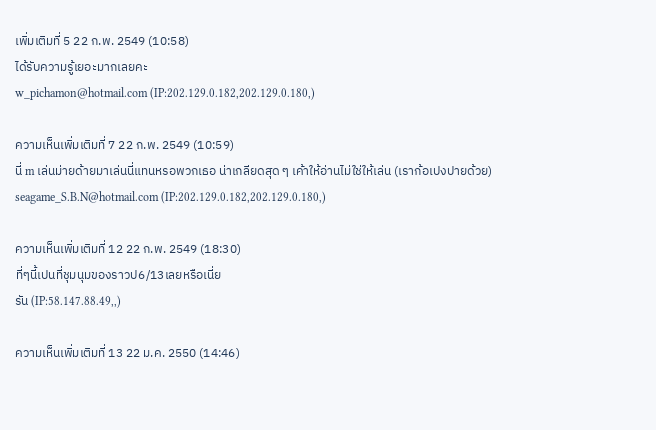เพิ่มเติมที่ 5 22 ก.พ. 2549 (10:58)
ได้รับความรู้เยอะมากเลยคะ
w_pichamon@hotmail.com (IP:202.129.0.182,202.129.0.180,)

ความเห็นเพิ่มเติมที่ 7 22 ก.พ. 2549 (10:59)
นี่ m เล่นม่ายด้ายมาเล่นนี่แทนหรอพวกเธอ น่าเกลียดสุด ๆ เค้าให้อ่านไม่ใช่ให้เล่น (เราก้อเปงปายด้วย)
seagame_S.B.N@hotmail.com (IP:202.129.0.182,202.129.0.180,)

ความเห็นเพิ่มเติมที่ 12 22 ก.พ. 2549 (18:30)
ที่ๆนี้เปนที่ชุมนุมของราวป6/13เลยหรือเนี่ย
รัน (IP:58.147.88.49,,)

ความเห็นเพิ่มเติมที่ 13 22 ม.ค. 2550 (14:46)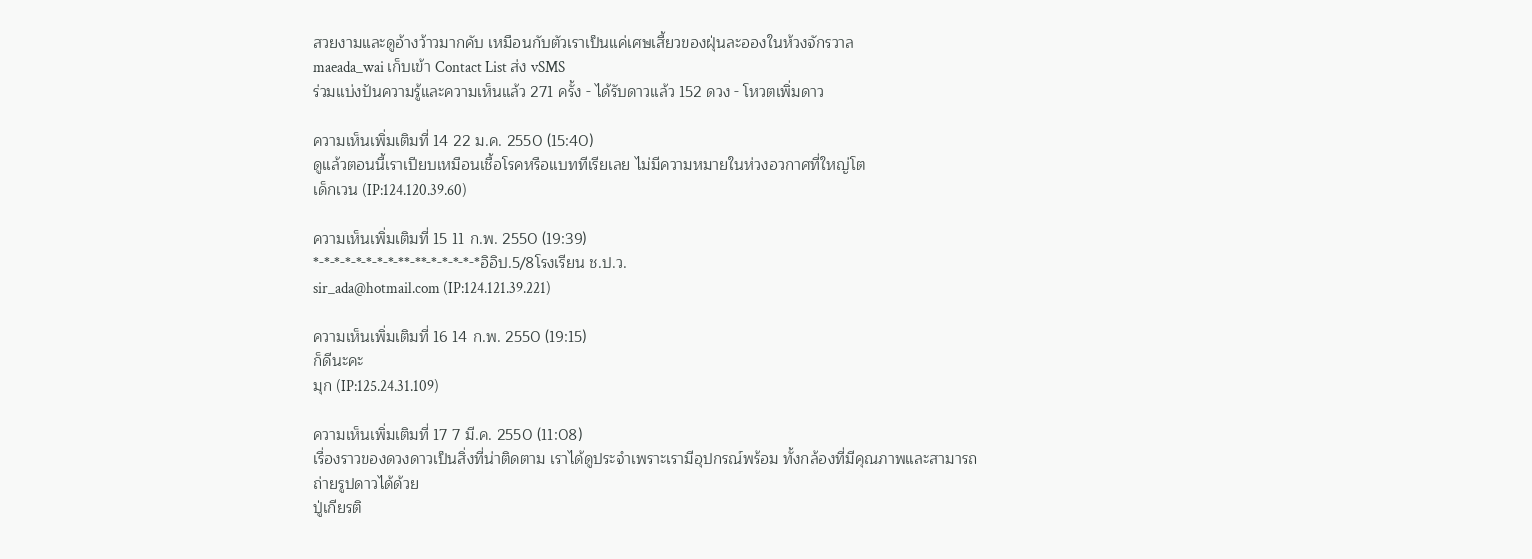สวยงามและดูอ้างว้าวมากคับ เหมือนกับตัวเราเป็นแค่เศษเสี้ยวของฝุ่นละอองในห้วงจักรวาล
maeada_wai เก็บเข้า Contact List ส่ง vSMS
ร่วมแบ่งปันความรู้และความเห็นแล้ว 271 ครั้ง - ได้รับดาวแล้ว 152 ดวง - โหวตเพิ่มดาว

ความเห็นเพิ่มเติมที่ 14 22 ม.ค. 2550 (15:40)
ดูแล้วตอนนี้เราเปียบเหมือนเชื้อโรคหรือแบททีเรียเลย ไม่มีความหมายในห่วงอวกาศที่ใหญ่โต
เด็กเวน (IP:124.120.39.60)

ความเห็นเพิ่มเติมที่ 15 11 ก.พ. 2550 (19:39)
*-*-*-*-*-*-*-*-**-**-*-*-*-*-*อิอิป.5/8โรงเรียน ช.ป.ว.
sir_ada@hotmail.com (IP:124.121.39.221)

ความเห็นเพิ่มเติมที่ 16 14 ก.พ. 2550 (19:15)
ก็ดีนะคะ
มุก (IP:125.24.31.109)

ความเห็นเพิ่มเติมที่ 17 7 มี.ค. 2550 (11:08)
เรื่องราวของดวงดาวเป็นสิ่งที่น่าติดตาม เราได้ดูประจำเพราะเรามีอุปกรณ์พร้อม ทั้งกล้องที่มีคุณภาพและสามารถถ่ายรูปดาวได้ด้วย
ปู่เกียรติ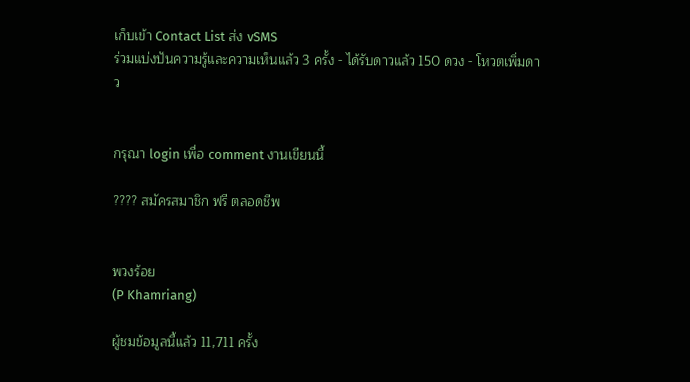เก็บเข้า Contact List ส่ง vSMS
ร่วมแบ่งปันความรู้และความเห็นแล้ว 3 ครั้ง - ได้รับดาวแล้ว 150 ดวง - โหวตเพิ่มดาว


กรุณา login เพื่อ comment งานเขียนนี้

???? สมัครสมาชิก ฟรี ตลอดชีพ


พวงร้อย
(P Khamriang)

ผู้ชมข้อมูลนี้แล้ว 11,711 ครั้ง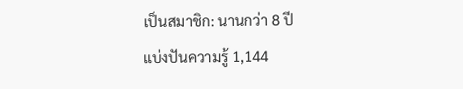เป็นสมาชิก: นานกว่า 8 ปี
แบ่งปันความรู้ 1,144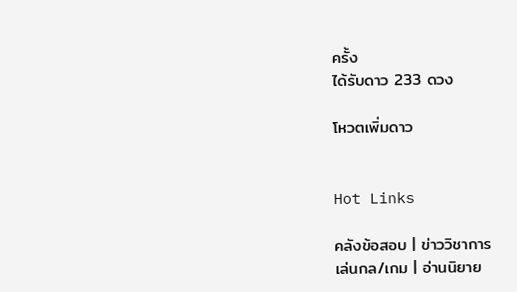ครั้ง
ได้รับดาว 233 ดวง

โหวตเพิ่มดาว


Hot Links

คลังข้อสอบ | ข่าววิชาการ
เล่นกล/เกม | อ่านนิยาย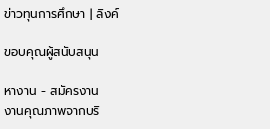ข่าวทุนการศึกษา | ลิงค์

ขอบคุณผู้สนับสนุน

หางาน - สมัครงาน
งานคุณภาพจากบริ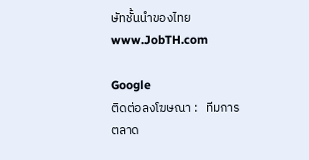ษัทชั้นนำของไทย
www.JobTH.com

Google
ติดต่อลงโฆษณา :   ทีมการตลาด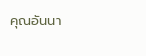คุณอันนา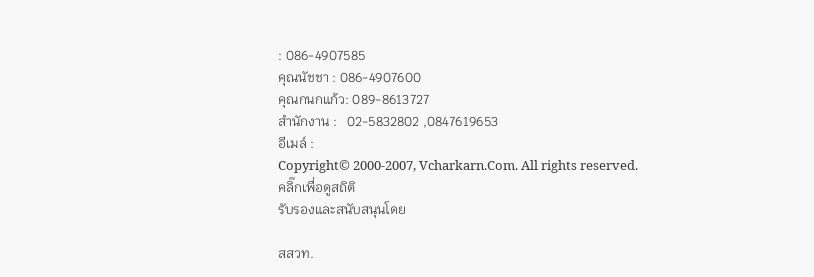: 086-4907585
คุณนัชชา : 086-4907600
คุณกนกแก้ว: 089-8613727
สำนักงาน :   02-5832802 ,0847619653
อีเมล์ :
Copyright© 2000-2007, Vcharkarn.Com. All rights reserved.
คลิ๊กเพื่อดูสถิติ
รับรองและสนับสนุนโดย

สสวท.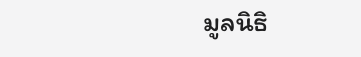มูลนิธิ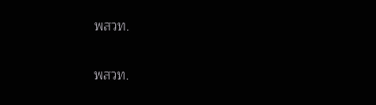พสวท.

พสวท.